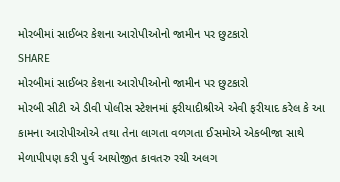મોરબીમાં સાઈબર કેશના આરોપીઓનો જામીન પર છુટકારો
SHARE
મોરબીમાં સાઈબર કેશના આરોપીઓનો જામીન પર છુટકારો
મોરબી સીટી એ ડીવી પોલીસ સ્ટેશનમાં ફરીયાદીશ્રીએ એવી ફરીયાદ કરેલ કે આ કામના આરોપીઓએ તથા તેના લાગતા વળગતા ઈસમોએ એકબીજા સાથે મેળાપીપણ કરી પુર્વ આયોજીત કાવતરુ રચી અલગ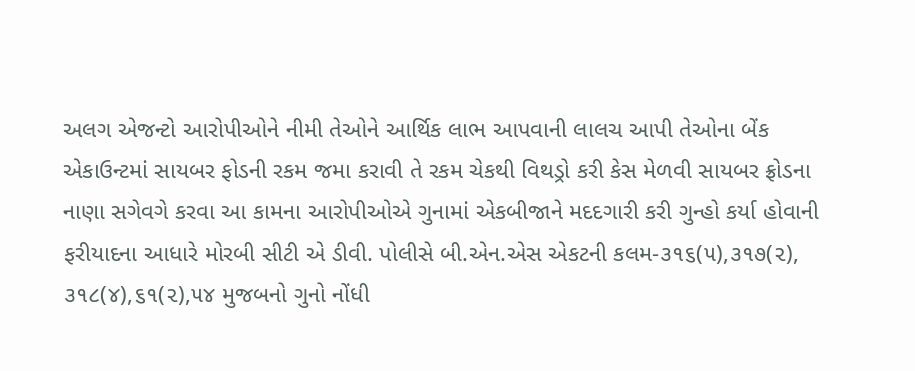અલગ એજન્ટો આરોપીઓને નીમી તેઓને આર્થિક લાભ આપવાની લાલચ આપી તેઓના બેંક એકાઉન્ટમાં સાયબર ફોડની રકમ જમા કરાવી તે રકમ ચેકથી વિથડ્રો કરી કેસ મેળવી સાયબર ફ્રોડના નાણા સગેવગે કરવા આ કામના આરોપીઓએ ગુનામાં એકબીજાને મદદગારી કરી ગુન્હો કર્યા હોવાની ફરીયાદના આધારે મોરબી સીટી એ ડીવી. પોલીસે બી.એન.એસ એકટની કલમ-૩૧૬(૫),૩૧૭(૨), ૩૧૮(૪),૬૧(૨),૫૪ મુજબનો ગુનો નોંધી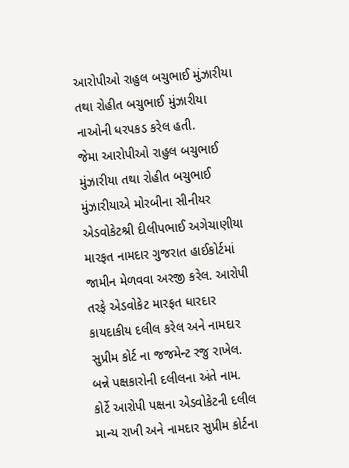આરોપીઓ રાહુલ બચુભાઈ મુંઝારીયા તથા રોહીત બચુભાઈ મુંઝારીયા નાઓની ધરપકડ કરેલ હતી.
જેમા આરોપીઓ રાહુલ બચુભાઈ મુંઝારીયા તથા રોહીત બચુભાઈ મુંઝારીયાએ મોરબીના સીનીયર એડવોકેટશ્રી દીલીપભાઈ અગેચાણીયા મારફત નામદાર ગુજરાત હાઈકોર્ટમાં જામીન મેળવવા અરજી કરેલ. આરોપી તરફે એડવોકેટ મારફત ધારદાર કાયદાકીય દલીલ કરેલ અને નામદાર સુપ્રીમ કોર્ટ ના જજમેન્ટ રજુ રાખેલ. બન્ને પક્ષકારોની દલીલના અંતે નામ. કોર્ટે આરોપી પક્ષના એડવોકેટની દલીલ માન્ય રાખી અને નામદાર સુપ્રીમ કોર્ટના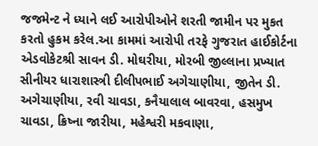જજમેન્ટ ને ધ્યાને લઈ આરોપીઓને શરતી જામીન પર મુકત કરતો હુકમ કરેલ.આ કામમાં આરોપી તરફે ગુજરાત હાઈકોર્ટના એડવોકેટશ્રી સાવન ડી. મોઘરીયા, મોરબી જીલ્લાના પ્રખ્યાત સીનીયર ધારાશાસ્ત્રી દીલીપભાઈ અગેચાણીયા, જીતેન ડી. અગેચાણીયા, રવી ચાવડા, કનૈયાલાલ બાવરવા, હસમુખ ચાવડા, ક્રિષ્ના જારીયા, મહેશ્વરી મકવાણા,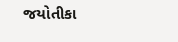જયોતીકા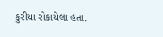કુરીયા રોકાયેલા હતા.